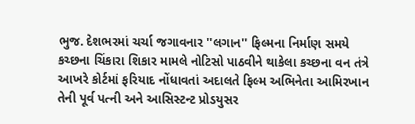ભુજ. દેશભરમાં ચર્ચા જગાવનાર ''લગાન'' ફિલ્મના નિર્માણ સમયે કચ્છના ચિંકારા શિકાર મામલે નોટિસો પાઠવીને થાકેલા કચ્છના વન તંત્રે આખરે કોર્ટમાં ફરિયાદ નોંધાવતાં અદાલતે ફિલ્મ અભિનેતા આમિરખાન તેની પૂર્વ પત્ની અને આસિસ્ટન્ટ પ્રોડયુસર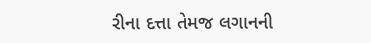રીના દત્તા તેમજ લગાનની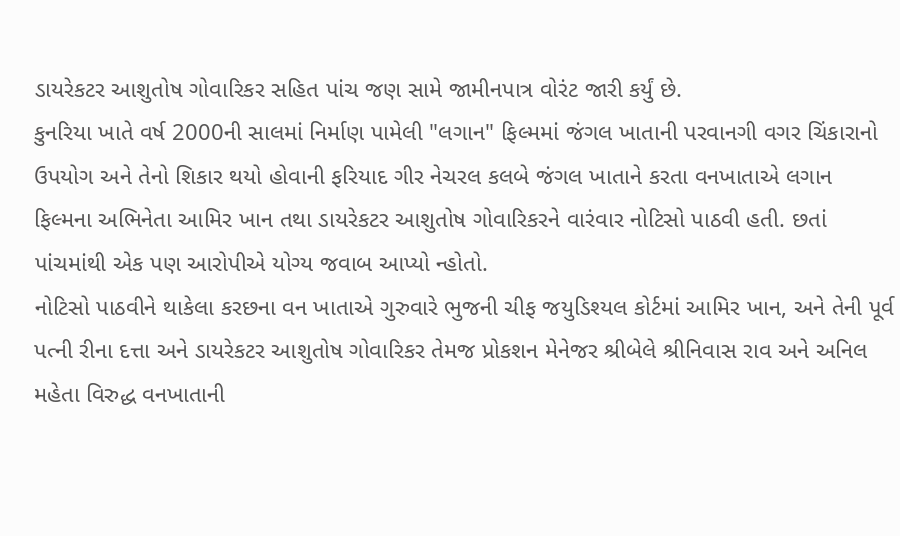ડાયરેકટર આશુતોષ ગોવારિકર સહિત પાંચ જણ સામે જામીનપાત્ર વોરંટ જારી કર્યું છે.
કુનરિયા ખાતે વર્ષ 2000ની સાલમાં નિર્માણ પામેલી "લગાન" ફિલ્મમાં જંગલ ખાતાની પરવાનગી વગર ચિંકારાનો ઉપયોગ અને તેનો શિકાર થયો હોવાની ફરિયાદ ગીર નેચરલ કલબે જંગલ ખાતાને કરતા વનખાતાએ લગાન ફિલ્મના અભિનેતા આમિર ખાન તથા ડાયરેકટર આશુતોષ ગોવારિકરને વારંવાર નોટિસો પાઠવી હતી. છતાં પાંચમાંથી એક પણ આરોપીએ યોગ્ય જવાબ આપ્યો ન્હોતો.
નોટિસો પાઠવીને થાકેલા કરછના વન ખાતાએ ગુરુવારે ભુજની ચીફ જયુડિશ્યલ કોર્ટમાં આમિર ખાન, અને તેની પૂર્વ પત્ની રીના દત્તા અને ડાયરેકટર આશુતોષ ગોવારિકર તેમજ પ્રોકશન મેનેજર શ્રીબેલે શ્રીનિવાસ રાવ અને અનિલ મહેતા વિરુદ્ધ વનખાતાની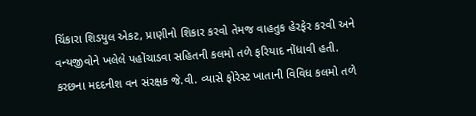ચિંકારા શિડયુલ એકટ, પ્રાણીનો શિકાર કરવો તેમજ વાહતુક હેરફેર કરવી અને વન્યજીવોને ખલેલે પહોંચાડવા સહિતની કલમો તળે ફરિયાદ નોંધાવી હતી.
કરછના મદદનીશ વન સંરક્ષક જે.વી. વ્યાસે ફોરેસ્ટ ખાતાની વિવિધ કલમો તળે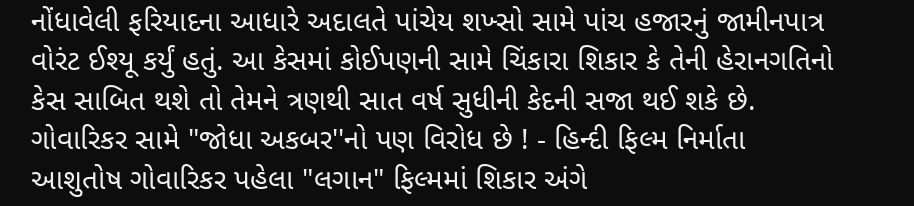નોંધાવેલી ફરિયાદના આધારે અદાલતે પાંચેય શખ્સો સામે પાંચ હજારનું જામીનપાત્ર વોરંટ ઈશ્યૂ કર્યું હતું. આ કેસમાં કોઈપણની સામે ચિંકારા શિકાર કે તેની હેરાનગતિનો કેસ સાબિત થશે તો તેમને ત્રણથી સાત વર્ષ સુધીની કેદની સજા થઈ શકે છે. ગોવારિકર સામે "જોધા અકબર''નો પણ વિરોધ છે ! - હિન્દી ફિલ્મ નિર્માતા આશુતોષ ગોવારિકર પહેલા "લગાન" ફિલ્મમાં શિકાર અંગે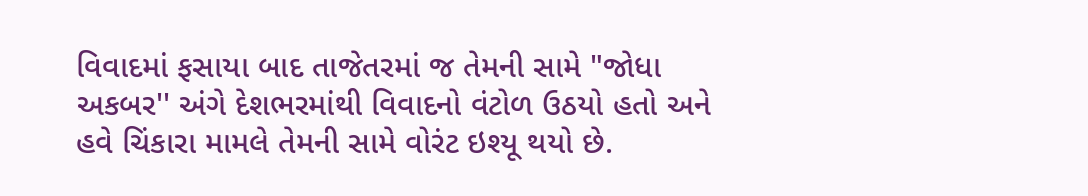વિવાદમાં ફસાયા બાદ તાજેતરમાં જ તેમની સામે "જોધા અકબર'' અંગે દેશભરમાંથી વિવાદનો વંટોળ ઉઠયો હતો અને હવે ચિંકારા મામલે તેમની સામે વોરંટ ઇશ્યૂ થયો છે.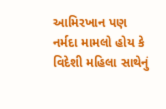આમિરખાન પણ નર્મદા મામલો હોય કે વિદેશી મહિલા સાથેનું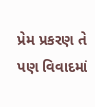પ્રેમ પ્રકરણ તે પણ વિવાદમાં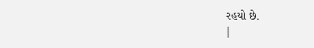રહયો છે.
|